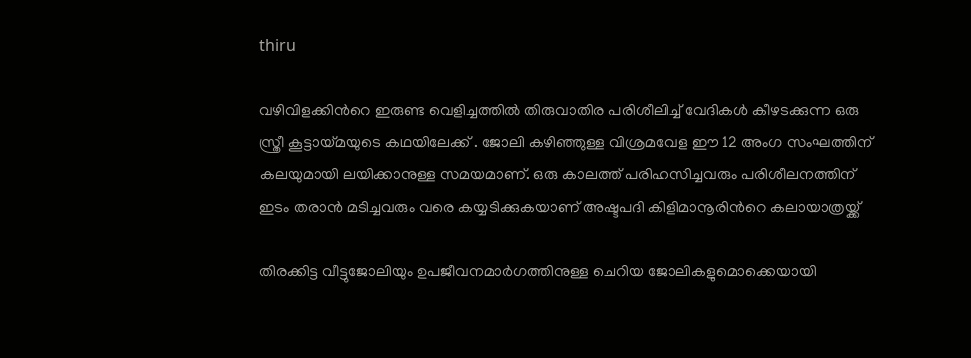thiru

വഴിവിളക്കിന്‍റെ ഇരുണ്ട വെളിച്ചത്തില്‍ തിരുവാതിര പരിശീലിച്ച് വേദികള്‍ കീഴടക്കുന്ന ഒരു സ്ത്രീ കൂട്ടായ്മയുടെ കഥയിലേക്ക് . ജോലി കഴിഞ്ഞുള്ള വിശ്രമവേള ഈ 12 അംഗ സംഘത്തിന് കലയുമായി ലയിക്കാനുള്ള സമയമാണ്. ഒരു കാലത്ത് പരിഹസിച്ചവരും പരിശീലനത്തിന് ഇടം തരാന്‍ മടിച്ചവരും വരെ കയ്യടിക്കുകയാണ് അഷ്ടപദി കിളിമാനൂരിന്‍റെ കലായാത്രയ്ക്ക്

തിരക്കിട്ട വീട്ടുജോലിയും ഉപജീവനമാര്‍ഗത്തിനുള്ള ചെറിയ ജോലികളുമൊക്കെയായി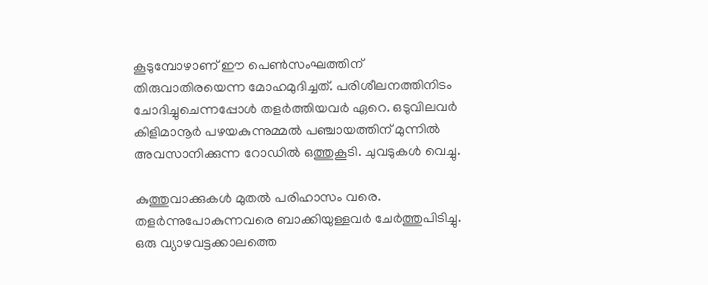കൂടുമ്പോഴാണ് ഈ പെണ്‍സംഘത്തിന് തിരുവാതിരയെന്ന മോഹമുദിച്ചത്. പരിശീലനത്തിനിടം ചോദിച്ചുചെന്നപ്പോള്‍ തളര്‍ത്തിയവര്‍ ഏറെ. ഒടുവിലവര്‍ കിളിമാനൂര്‍ പഴയകുന്നുമ്മല്‍ പഞ്ചായത്തിന് മുന്നില്‍ അവസാനിക്കുന്ന റോഡില്‍ ഒത്തുകൂടി. ചുവടുകള്‍ വെച്ചു.

കുത്തുവാക്കുകള്‍ മുതല്‍ പരിഹാസം വരെ. തളര്‍ന്നുപോകുന്നവരെ ബാക്കിയുള്ളവര്‍ ചേര്‍ത്തുപിടിച്ചു. ഒരു വ്യാഴവട്ടക്കാലത്തെ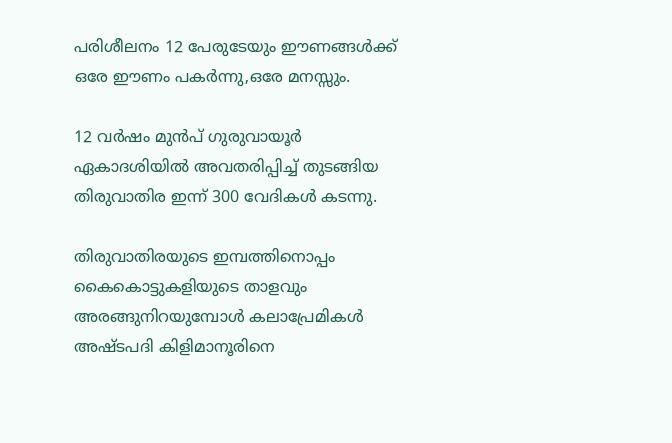പരിശീലനം 12 പേരുടേയും ഈണങ്ങള്‍ക്ക് ഒരേ ഈണം പകര്‍ന്നു,ഒരേ മനസ്സും.

12 വര്‍ഷം മുന്‍പ് ഗുരുവായൂര്‍ ഏകാദശിയില്‍ അവതരിപ്പിച്ച് തുടങ്ങിയ തിരുവാതിര ഇന്ന് 300 വേദികള്‍ കടന്നു.

തിരുവാതിരയുടെ ഇമ്പത്തിനൊപ്പം കൈകൊട്ടുകളിയുടെ താളവും അരങ്ങുനിറയുമ്പോള്‍ കലാപ്രേമികള്‍ അഷ്ടപദി കിളിമാനൂരിനെ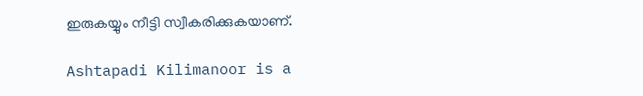ഇരുകയ്യും നീട്ടി സ്വീകരിക്കുകയാണ്.

Ashtapadi Kilimanoor is a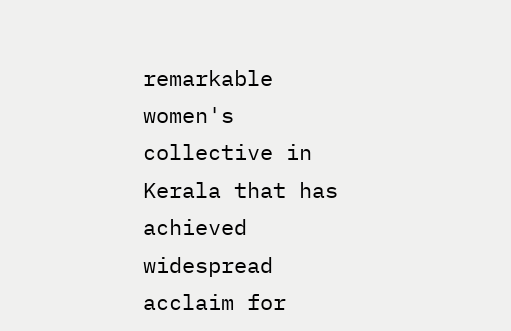remarkable women's collective in Kerala that has achieved widespread acclaim for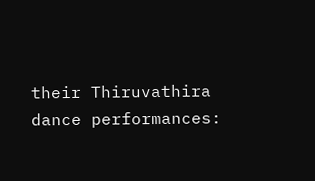their Thiruvathira dance performances: